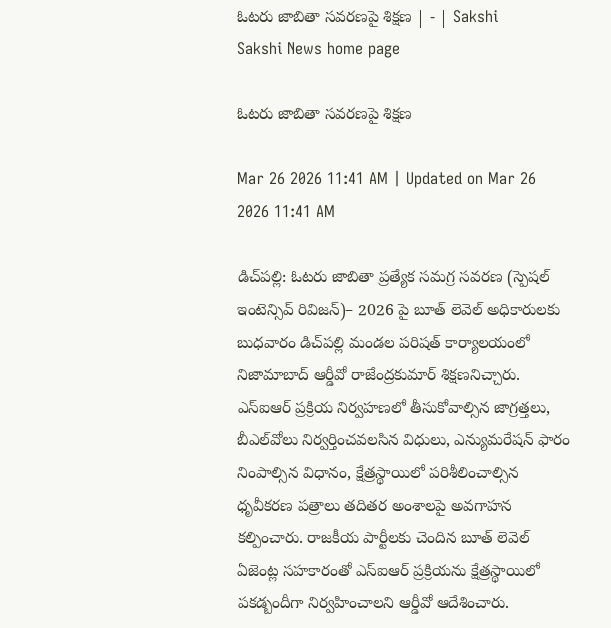ఓటరు జాబితా సవరణపై శిక్షణ | - | Sakshi
Sakshi News home page

ఓటరు జాబితా సవరణపై శిక్షణ

Mar 26 2026 11:41 AM | Updated on Mar 26 2026 11:41 AM

డిచ్‌పల్లి: ఓటరు జాబితా ప్రత్యేక సమగ్ర సవరణ (స్పెషల్‌ ఇంటెన్సివ్‌ రివిజన్‌)– 2026 పై బూత్‌ లెవెల్‌ అధికారులకు బుధవారం డిచ్‌పల్లి మండల పరిషత్‌ కార్యాలయంలో నిజామాబాద్‌ ఆర్డీవో రాజేంద్రకుమార్‌ శిక్షణనిచ్చారు. ఎస్‌ఐఆర్‌ ప్రక్రియ నిర్వహణలో తీసుకోవాల్సిన జాగ్రత్తలు, బీఎల్‌వోలు నిర్వర్తించవలసిన విధులు, ఎన్యుమరేషన్‌ ఫారం నింపాల్సిన విధానం, క్షేత్రస్థాయిలో పరిశీలించాల్సిన ధృవీకరణ పత్రాలు తదితర అంశాలపై అవగాహన కల్పించారు. రాజకీయ పార్టీలకు చెందిన బూత్‌ లెవెల్‌ ఏజెంట్ల సహకారంతో ఎస్‌ఐఆర్‌ ప్రక్రియను క్షేత్రస్థాయిలో పకడ్బందీగా నిర్వహించాలని ఆర్డీవో ఆదేశించారు.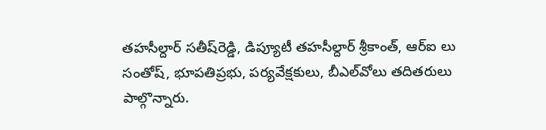తహసీల్దార్‌ సతీష్‌రెడ్డి, డిప్యూటీ తహసీల్దార్‌ శ్రీకాంత్‌, ఆర్‌ఐ లు సంతోష్‌, భూపతిప్రభు, పర్యవేక్షకులు, బీఎల్‌వోలు తదితరులు పాల్గొన్నారు.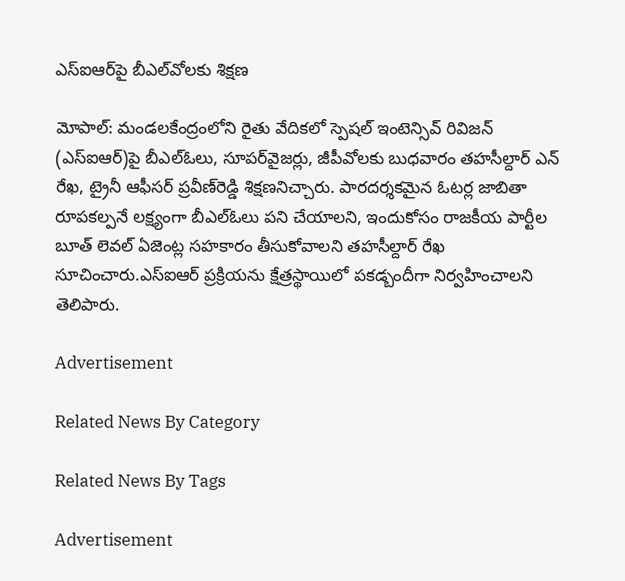ఎస్‌ఐఆర్‌పై బీఎల్‌వోలకు శిక్షణ

మోపాల్‌: మండలకేంద్రంలోని రైతు వేదికలో స్పెషల్‌ ఇంటెన్సివ్‌ రివిజన్‌ (ఎస్‌ఐఆర్‌)పై బీఎల్‌ఓలు, సూపర్‌వైజర్లు, జీపీవోలకు బుధవారం తహసీల్దార్‌ ఎన్‌ రేఖ, ట్రైనీ ఆఫీసర్‌ ప్రవీణ్‌రెడ్డి శిక్షణనిచ్చారు. పారదర్శకమైన ఓటర్ల జాబితా రూపకల్పనే లక్ష్యంగా బీఎల్‌ఓలు పని చేయాలని, ఇందుకోసం రాజకీయ పార్టీల బూత్‌ లెవల్‌ ఏజెంట్ల సహకారం తీసుకోవాలని తహసీల్దార్‌ రేఖ సూచించారు.ఎస్‌ఐఆర్‌ ప్రక్రియను క్షేత్రస్థాయిలో పకడ్బందీగా నిర్వహించాలని తెలిపారు.

Advertisement

Related News By Category

Related News By Tags

Advertisement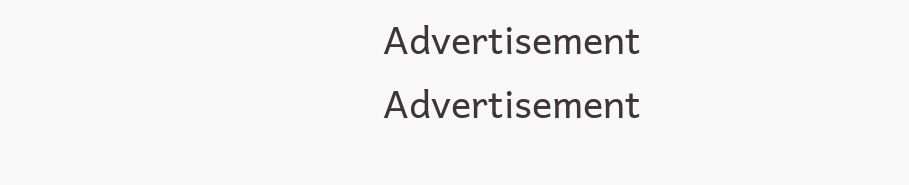Advertisement
Advertisement